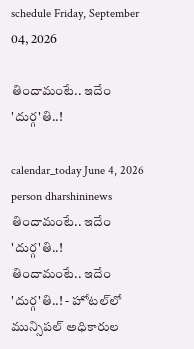schedule Friday, September 04, 2026

తిందామంటే.. ఇదేం 'దుర్గ'తి..!

calendar_today June 4, 2026
person dharshininews
తిందామంటే.. ఇదేం 'దుర్గ'తి..!
తిందామంటే.. ఇదేం 'దుర్గ'తి..! - హోటల్‌లో మున్సిపల్ అధికారుల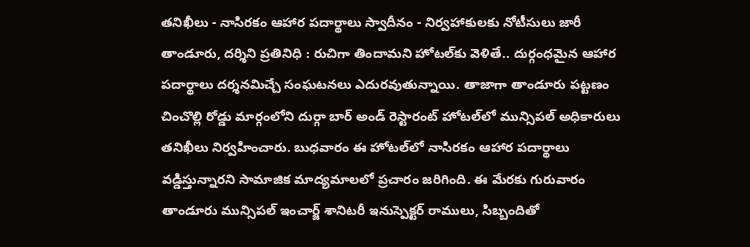తనిఖీలు - నాసిరకం ఆహార పదార్థాలు స్వాదీనం - నిర్వహాకులకు నోటీసులు జారీ తాండూరు, దర్శిని ప్రతినిధి : రుచిగా తిందామని హోటల్‌కు వెళితే.. దుర్గంధమైన ఆహార పదార్థాలు దర్శనమిచ్చే సంఘటనలు ఎదురవుతున్నాయి. తాజాగా తాండూరు పట్టణం చించొల్లి రోడ్డు మార్గంలోని దుర్గా బార్ అండ్‌ రెస్టారంట్ హోటల్‌లో మున్సిపల్ అధికారులు తనిఖీలు నిర్వహించారు. బుధవారం ఈ హోటల్‌లో నాసిరకం ఆహార పదార్థాలు వడ్డిస్తున్నారని సామాజిక మాద్యమాలలో ప్రచారం జరిగింది. ఈ మేరకు గురువారం తాండూరు మున్సిపల్ ఇంచార్జ్ శానిటరీ ఇనుస్పెక్టర్ రాములు, సిబ్బందితో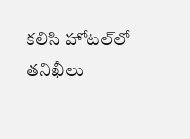కలిసి హోటల్‌లో తనిఖీలు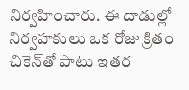నిర్వహించారు. ఈ దాడుల్లో నిర్వహకులు ఒక రోజు క్రితం చికెన్‌తో పాటు ఇతర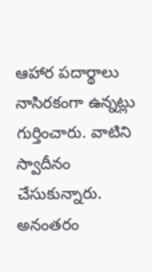ఆహార పదార్థాలు నాసిరకంగా ఉన్నట్లు గుర్తించారు. వాటిని స్వాదీనం చేసుకున్నారు. అనంతరం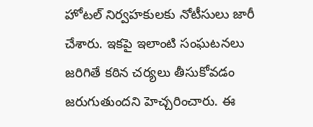హోటల్‌ నిర్వహకులకు నోటీసులు జారీ చేశారు. ఇకపై ఇలాంటి సంఘటనలు జరిగితే కఠిన చర్యలు తీసుకోవడం జరుగుతుందని హెచ్చరించారు. ఈ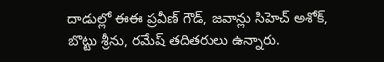దాడుల్లో ఈఈ ప్రవీణ్ గౌడ్, జవాన్లు సిహెచ్ అశోక్, బొట్టు శ్రీను, రమేష్‌ తదితరులు ఉన్నారు.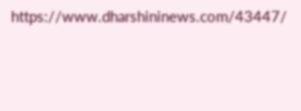https://www.dharshininews.com/43447/